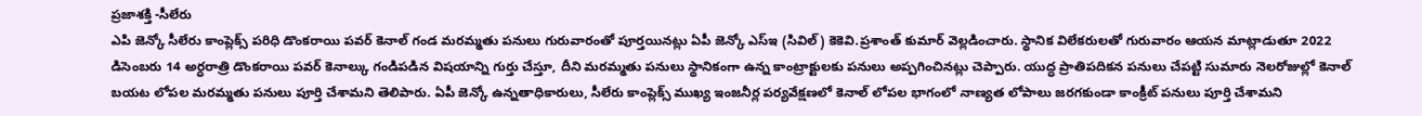ప్రజాశక్తి -సీలేరు
ఎపి జెన్కో సీలేరు కాంప్లెక్స్ పరిధి డొంకరాయి పవర్ కెనాల్ గండ మరమ్మతు పనులు గురువారంతో పూర్తయినట్లు ఏపీ జెన్కో ఎస్ఇ (సివిల్) కెకెవి.ప్రశాంత్ కుమార్ వెల్లడించారు. స్థానిక విలేకరులతో గురువారం ఆయన మాట్లాడుతూ 2022 డిసెంబరు 14 అర్ధరాత్రి డొంకరాయి పవర్ కెనాల్కు గండిపడిన విషయాన్ని గుర్తు చేస్తూ, దీని మరమ్మతు పనులు స్థానికంగా ఉన్న కాంట్రాక్టులకు పనులు అప్పగించినట్లు చెప్పారు. యుద్ధ ప్రాతిపదికన పనులు చేపట్టి సుమారు నెలరోజుల్లో కెనాల్ బయట లోపల మరమ్మతు పనులు పూర్తి చేశామని తెలిపారు. ఏపీ జెన్కో ఉన్నతాధికారులు, సీలేరు కాంప్లెక్స్ ముఖ్య ఇంజనీర్ల పర్యవేక్షణలో కెనాల్ లోపల భాగంలో నాణ్యత లోపాలు జరగకుండా కాంక్రీట్ పనులు పూర్తి చేశామని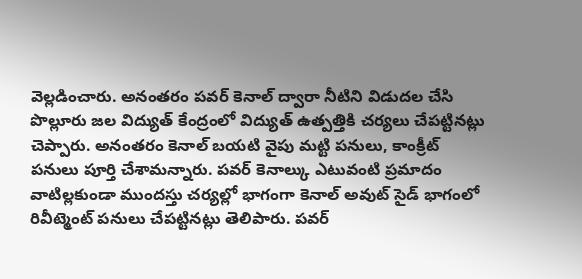వెల్లడించారు. అనంతరం పవర్ కెనాల్ ద్వారా నీటిని విడుదల చేసి పొల్లూరు జల విద్యుత్ కేంద్రంలో విద్యుత్ ఉత్పత్తికి చర్యలు చేపట్టినట్లు చెప్పారు. అనంతరం కెనాల్ బయటి వైపు మట్టి పనులు, కాంక్రీట్ పనులు పూర్తి చేశామన్నారు. పవర్ కెనాల్కు ఎటువంటి ప్రమాదం వాటిల్లకుండా ముందస్తు చర్యల్లో భాగంగా కెనాల్ అవుట్ సైడ్ భాగంలో రివీట్మెంట్ పనులు చేపట్టినట్లు తెలిపారు. పవర్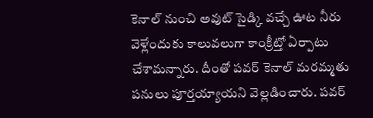కెనాల్ నుంచి అవుట్ సైడ్కి వచ్చే ఊట నీరు వెళ్లేందుకు కాలువలుగా కాంక్రీట్తో ఏర్పాటు చేశామన్నారు. దీంతో పవర్ కెనాల్ మరమ్మతు పనులు పూర్తయ్యాయని వెల్లడించారు. పవర్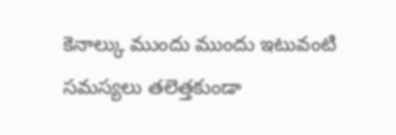కెనాల్కు ముందు ముందు ఇటువంటి సమస్యలు తలెత్తకుండా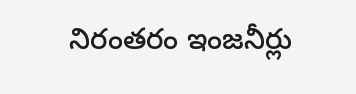నిరంతరం ఇంజనీర్లు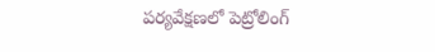పర్యవేక్షణలో పెట్రోలింగ్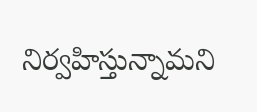నిర్వహిస్తున్నామని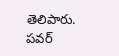తెలిపారు. పవర్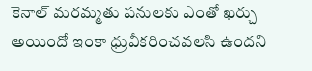కెనాల్ మరమ్మతు పనులకు ఎంతో ఖర్చు అయిందో ఇంకా ధ్రువీకరించవలసి ఉందని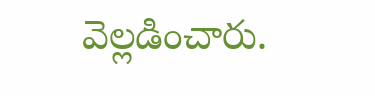వెల్లడించారు.